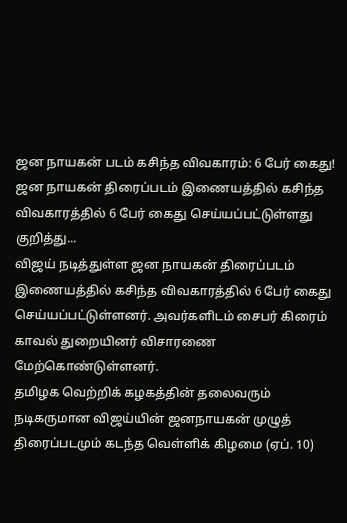ஜன நாயகன் படம் கசிந்த விவகாரம்: 6 பேர் கைது!
ஜன நாயகன் திரைப்படம் இணையத்தில் கசிந்த விவகாரத்தில் 6 பேர் கைது செய்யப்பட்டுள்ளது குறித்து...
விஜய் நடித்துள்ள ஜன நாயகன் திரைப்படம் இணையத்தில் கசிந்த விவகாரத்தில் 6 பேர் கைது செய்யப்பட்டுள்ளனர். அவர்களிடம் சைபர் கிரைம் காவல் துறையினர் விசாரணை மேற்கொண்டுள்ளனர்.
தமிழக வெற்றிக் கழகத்தின் தலைவரும் நடிகருமான விஜய்யின் ஜனநாயகன் முழுத் திரைப்படமும் கடந்த வெள்ளிக் கிழமை (ஏப். 10)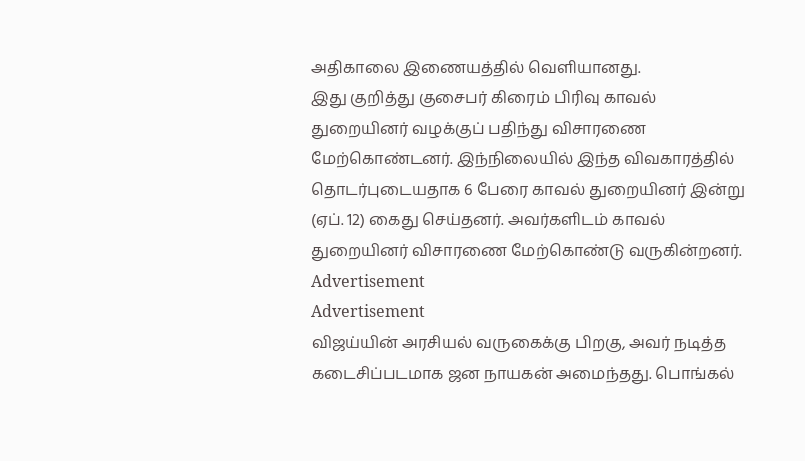அதிகாலை இணையத்தில் வெளியானது.
இது குறித்து குசைபர் கிரைம் பிரிவு காவல் துறையினர் வழக்குப் பதிந்து விசாரணை மேற்கொண்டனர். இந்நிலையில் இந்த விவகாரத்தில் தொடர்புடையதாக 6 பேரை காவல் துறையினர் இன்று (ஏப். 12) கைது செய்தனர். அவர்களிடம் காவல் துறையினர் விசாரணை மேற்கொண்டு வருகின்றனர்.
Advertisement
Advertisement
விஜய்யின் அரசியல் வருகைக்கு பிறகு, அவர் நடித்த கடைசிப்படமாக ஜன நாயகன் அமைந்தது. பொங்கல்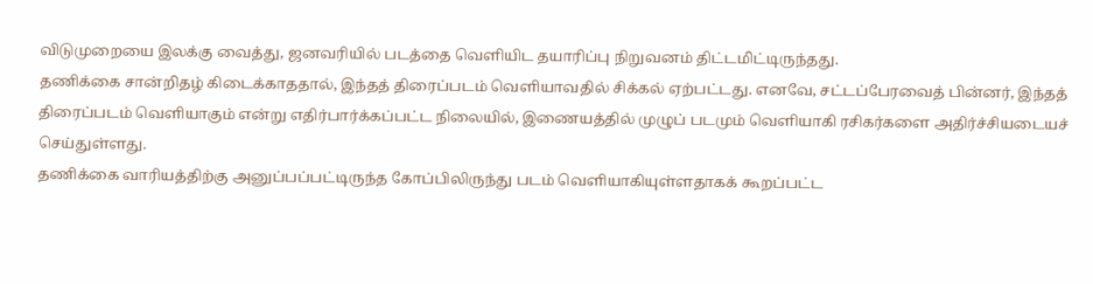விடுமுறையை இலக்கு வைத்து, ஜனவரியில் படத்தை வெளியிட தயாரிப்பு நிறுவனம் திட்டமிட்டிருந்தது.
தணிக்கை சான்றிதழ் கிடைக்காததால், இந்தத் திரைப்படம் வெளியாவதில் சிக்கல் ஏற்பட்டது. எனவே, சட்டப்பேரவைத் பின்னர், இந்தத் திரைப்படம் வெளியாகும் என்று எதிர்பார்க்கப்பட்ட நிலையில், இணையத்தில் முழுப் படமும் வெளியாகி ரசிகர்களை அதிர்ச்சியடையச் செய்துள்ளது.
தணிக்கை வாரியத்திற்கு அனுப்பப்பட்டிருந்த கோப்பிலிருந்து படம் வெளியாகியுள்ளதாகக் கூறப்பட்ட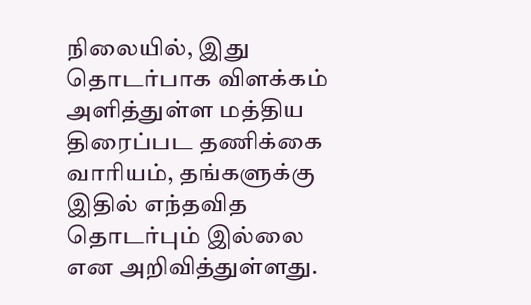நிலையில், இது தொடர்பாக விளக்கம் அளித்துள்ள மத்திய திரைப்பட தணிக்கை வாரியம், தங்களுக்கு இதில் எந்தவித தொடர்பும் இல்லை என அறிவித்துள்ளது.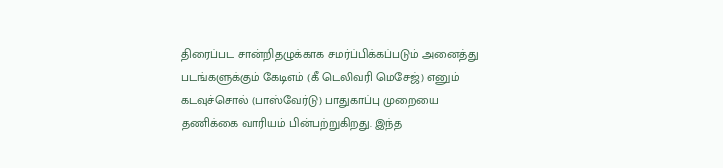திரைப்பட சான்றிதழுக்காக சமர்ப்பிக்கப்படும் அனைத்து படங்களுக்கும் கேடிஎம் (கீ டெலிவரி மெசேஜ்) எனும் கடவுச்சொல் (பாஸ்வேர்டு) பாதுகாப்பு முறையை தணிக்கை வாரியம் பின்பற்றுகிறது. இந்த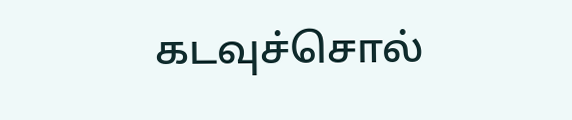கடவுச்சொல்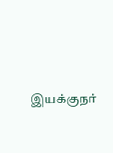இயக்குநர்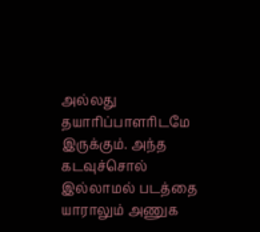அல்லது தயாரிப்பாளரிடமே இருக்கும். அந்த கடவுச்சொல் இல்லாமல் படத்தை யாராலும் அணுக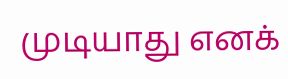முடியாது எனக்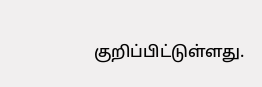குறிப்பிட்டுள்ளது.